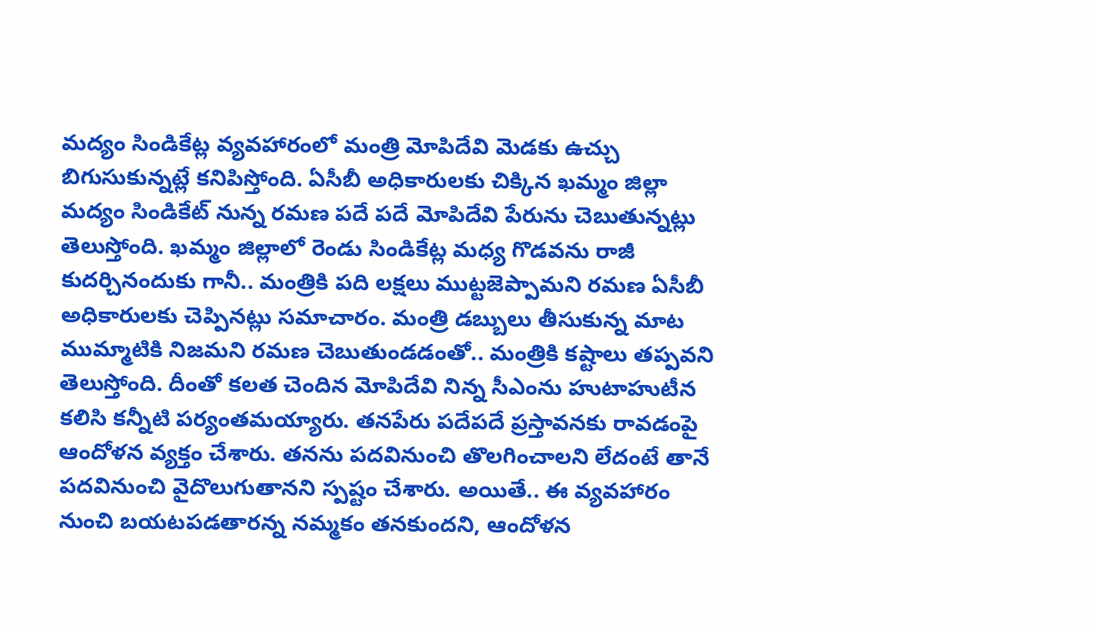మద్యం సిండికేట్ల వ్యవహారంలో మంత్రి మోపిదేవి మెడకు ఉచ్చు బిగుసుకున్నట్లే కనిపిస్తోంది. ఏసీబీ అధికారులకు చిక్కిన ఖమ్మం జిల్లా మద్యం సిండికేట్ నున్న రమణ పదే పదే మోపిదేవి పేరును చెబుతున్నట్లు తెలుస్తోంది. ఖమ్మం జిల్లాలో రెండు సిండికేట్ల మధ్య గొడవను రాజీ కుదర్చినందుకు గానీ.. మంత్రికి పది లక్షలు ముట్టజెప్పామని రమణ ఏసీబీ అధికారులకు చెప్పినట్లు సమాచారం. మంత్రి డబ్బులు తీసుకున్న మాట ముమ్మాటికి నిజమని రమణ చెబుతుండడంతో.. మంత్రికి కష్టాలు తప్పవని తెలుస్తోంది. దీంతో కలత చెందిన మోపిదేవి నిన్న సీఎంను హుటాహుటీన కలిసి కన్నీటి పర్యంతమయ్యారు. తనపేరు పదేపదే ప్రస్తావనకు రావడంపై ఆందోళన వ్యక్తం చేశారు. తనను పదవినుంచి తొలగించాలని లేదంటే తానే పదవినుంచి వైదొలుగుతానని స్పష్టం చేశారు. అయితే.. ఈ వ్యవహారం నుంచి బయటపడతారన్న నమ్మకం తనకుందని, ఆందోళన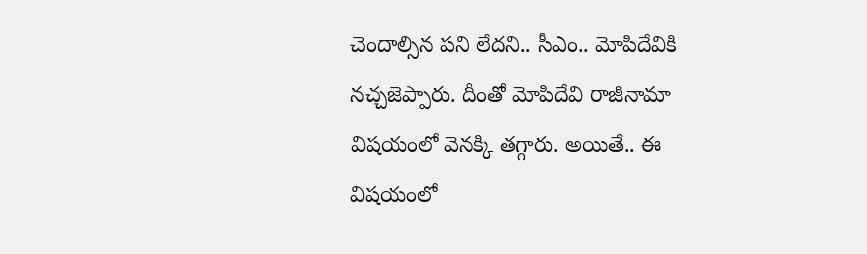చెందాల్సిన పని లేదని.. సీఎం.. మోపిదేవికి నచ్చజెప్పారు. దీంతో మోపిదేవి రాజీనామా విషయంలో వెనక్కి తగ్గారు. అయితే.. ఈ విషయంలో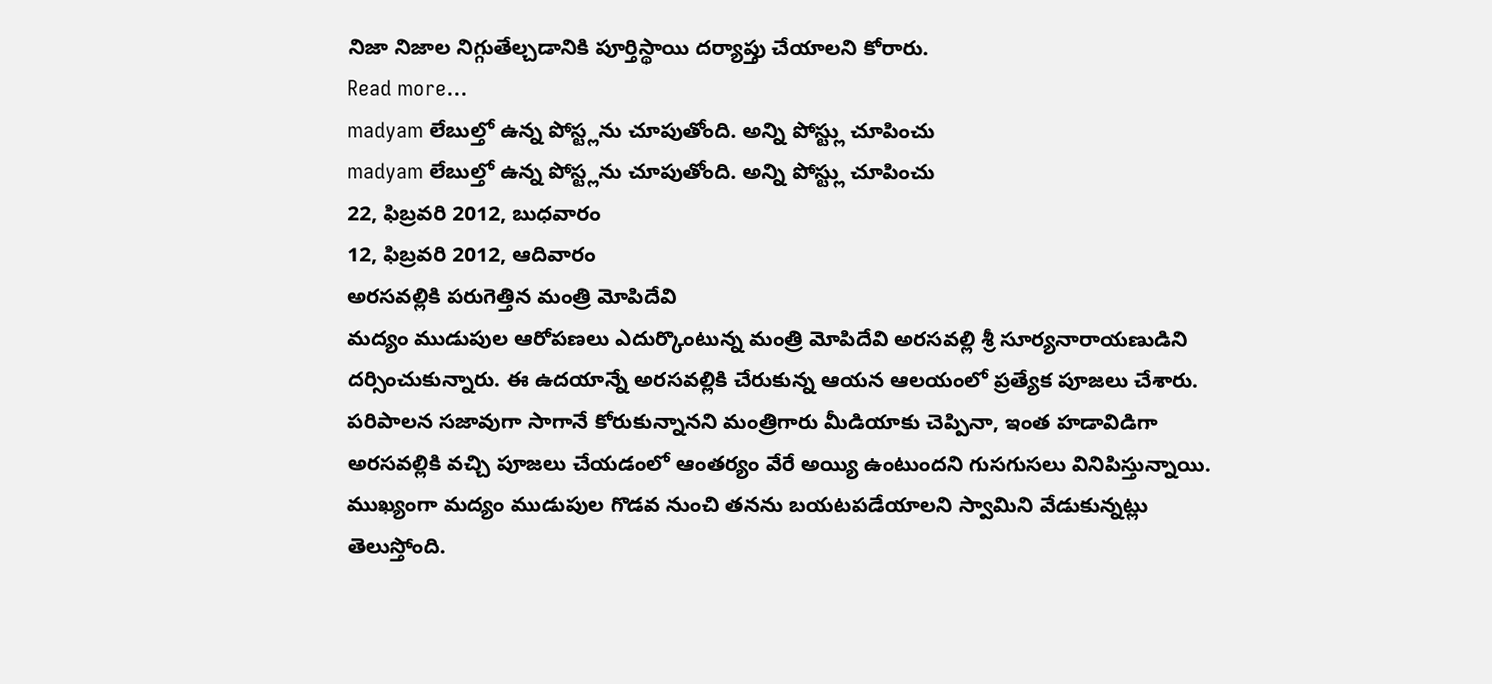నిజా నిజాల నిగ్గుతేల్చడానికి పూర్తిస్థాయి దర్యాప్తు చేయాలని కోరారు.
Read more...
madyam లేబుల్తో ఉన్న పోస్ట్లను చూపుతోంది. అన్ని పోస్ట్లు చూపించు
madyam లేబుల్తో ఉన్న పోస్ట్లను చూపుతోంది. అన్ని పోస్ట్లు చూపించు
22, ఫిబ్రవరి 2012, బుధవారం
12, ఫిబ్రవరి 2012, ఆదివారం
అరసవల్లికి పరుగెత్తిన మంత్రి మోపిదేవి
మద్యం ముడుపుల ఆరోపణలు ఎదుర్కొంటున్న మంత్రి మోపిదేవి అరసవల్లి శ్రీ సూర్యనారాయణుడిని దర్సించుకున్నారు. ఈ ఉదయాన్నే అరసవల్లికి చేరుకున్న ఆయన ఆలయంలో ప్రత్యేక పూజలు చేశారు. పరిపాలన సజావుగా సాగానే కోరుకున్నానని మంత్రిగారు మీడియాకు చెప్పినా, ఇంత హడావిడిగా అరసవల్లికి వచ్చి పూజలు చేయడంలో ఆంతర్యం వేరే అయ్యి ఉంటుందని గుసగుసలు వినిపిస్తున్నాయి. ముఖ్యంగా మద్యం ముడుపుల గొడవ నుంచి తనను బయటపడేయాలని స్వామిని వేడుకున్నట్లు తెలుస్తోంది.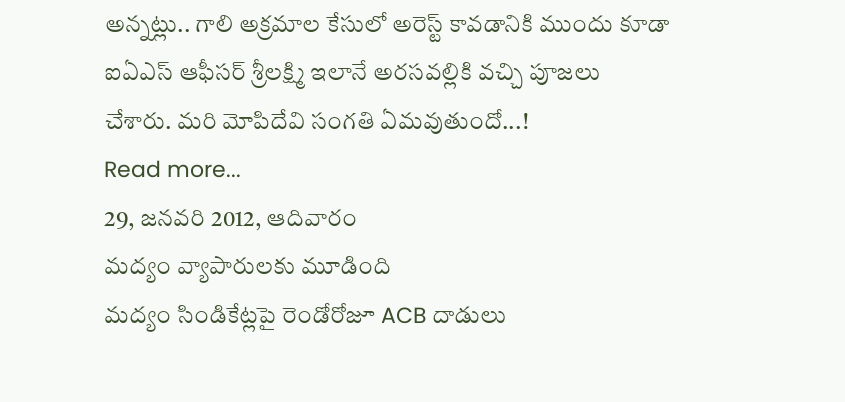అన్నట్లు.. గాలి అక్రమాల కేసులో అరెస్ట్ కావడానికి ముందు కూడా ఐఏఎస్ ఆఫీసర్ శ్రీలక్ష్మి ఇలానే అరసవల్లికి వచ్చి పూజలు చేశారు. మరి మోపిదేవి సంగతి ఏమవుతుందో...!
Read more...
29, జనవరి 2012, ఆదివారం
మద్యం వ్యాపారులకు మూడింది
మద్యం సిండికేట్లపై రెండోరోజూ ACB దాడులు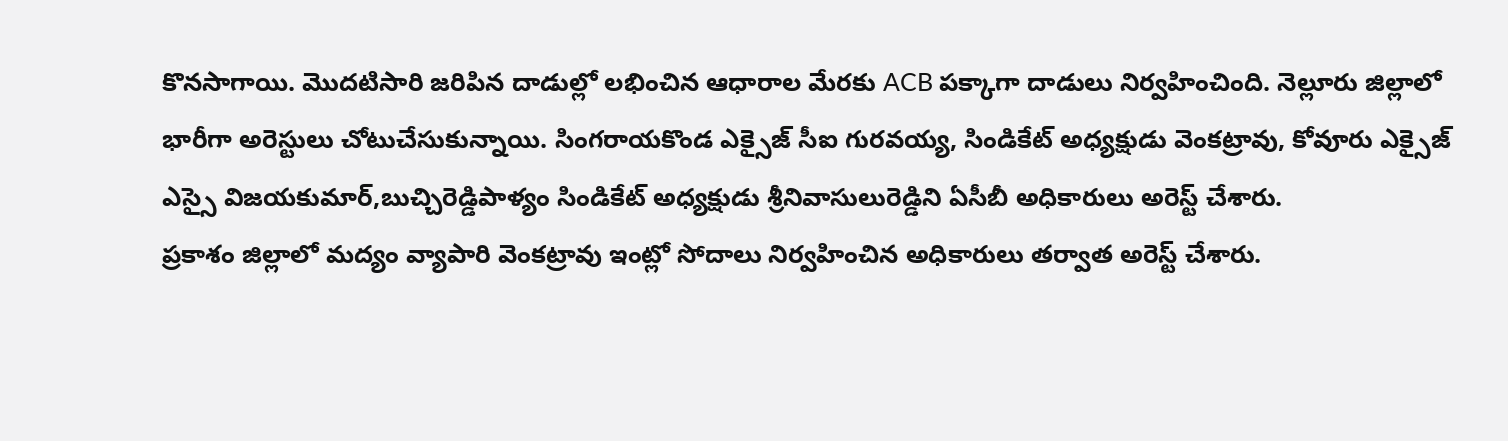కొనసాగాయి. మొదటిసారి జరిపిన దాడుల్లో లభించిన ఆధారాల మేరకు ACB పక్కాగా దాడులు నిర్వహించింది. నెల్లూరు జిల్లాలో భారీగా అరెస్టులు చోటుచేసుకున్నాయి. సింగరాయకొండ ఎక్సైజ్ సీఐ గురవయ్య, సిండికేట్ అధ్యక్షుడు వెంకట్రావు, కోవూరు ఎక్సైజ్ ఎస్సై విజయకుమార్,బుచ్చిరెడ్డిపాళ్యం సిండికేట్ అధ్యక్షుడు శ్రీనివాసులురెడ్డిని ఏసీబీ అధికారులు అరెస్ట్ చేశారు.
ప్రకాశం జిల్లాలో మద్యం వ్యాపారి వెంకట్రావు ఇంట్లో సోదాలు నిర్వహించిన అధికారులు తర్వాత అరెస్ట్ చేశారు.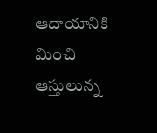ఆదాయానికి మించి ఆస్తులున్న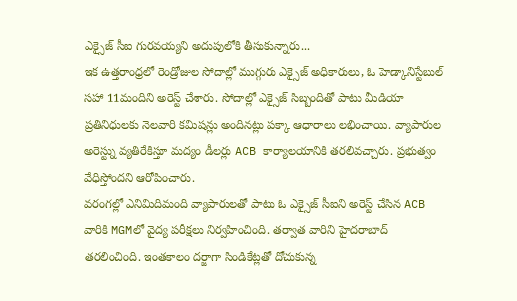ఎక్సైజ్ సీఐ గురవయ్యని అదుపులోకి తీసుకున్నారు...
ఇక ఉత్తరాంధ్రలో రెండ్రోజుల సోదాల్లో ముగ్గురు ఎక్సైజ్ అధికారులు, ఓ హెడ్కానిస్టేబుల్ సహా 11మందిని అరెస్ట్ చేశారు. సోదాల్లో ఎక్సైజ్ సిబ్బందితో పాటు మీడియా ప్రతినిధులకు నెలవారి కమిషన్లు అందినట్లు పక్కా ఆధారాలు లభించాయి. వ్యాపారుల అరెస్ట్ను వ్యతిరేకిస్తూ మద్యం డీలర్లు ACB కార్యాలయానికి తరలివచ్చారు. ప్రభుత్వం వేధిస్తోందని ఆరోపించారు.
వరంగల్లో ఎనిమిదిమంది వ్యాపారులతో పాటు ఓ ఎక్సైజ్ సీఐని అరెస్ట్ చేసిన ACB వారికి MGMలో వైద్య పరీక్షలు నిర్వహించింది. తర్వాత వారిని హైదరాబాద్ తరలించింది. ఇంతకాలం దర్జాగా సిండికేట్లతో దోచుకున్న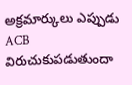అక్రమార్కులు ఎప్పుడు ACB విరుచుకుపడుతుందా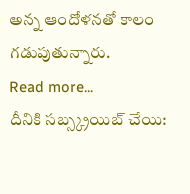అన్న ఆందోళనతో కాలం గడుపుతున్నారు.
Read more...
దీనికి సబ్స్క్రయిబ్ చేయి: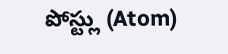పోస్ట్లు (Atom)